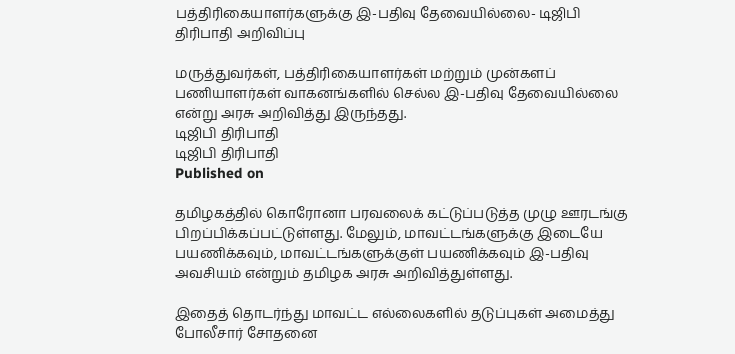பத்திரிகையாளர்களுக்கு இ-பதிவு தேவையில்லை- டிஜிபி திரிபாதி அறிவிப்பு

மருத்துவர்கள், பத்திரிகையாளர்கள் மற்றும் முன்களப் பணியாளர்கள் வாகனங்களில் செல்ல இ-பதிவு தேவையில்லை என்று அரசு அறிவித்து இருந்தது.
டிஜிபி திரிபாதி
டிஜிபி திரிபாதி
Published on

தமிழகத்தில் கொரோனா பரவலைக் கட்டுப்படுத்த முழு ஊரடங்கு பிறப்பிக்கப்பட்டுள்ளது. மேலும், மாவட்டங்களுக்கு இடையே பயணிக்கவும், மாவட்டங்களுக்குள் பயணிக்கவும் இ-பதிவு அவசியம் என்றும் தமிழக அரசு அறிவித்துள்ளது.

இதைத் தொடர்ந்து மாவட்ட எல்லைகளில் தடுப்புகள் அமைத்து போலீசார் சோதனை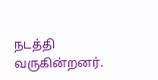நடத்தி வருகின்றனர்.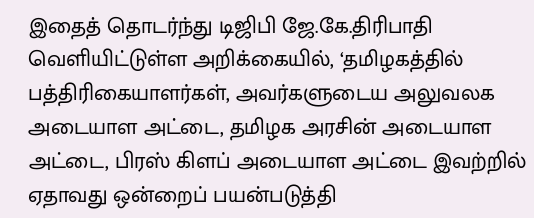இதைத் தொடர்ந்து டிஜிபி ஜே.கே.திரிபாதி வெளியிட்டுள்ள அறிக்கையில், ‘தமிழகத்தில் பத்திரிகையாளர்கள், அவர்களுடைய அலுவலக அடையாள அட்டை, தமிழக அரசின் அடையாள அட்டை, பிரஸ் கிளப் அடையாள அட்டை இவற்றில் ஏதாவது ஒன்றைப் பயன்படுத்தி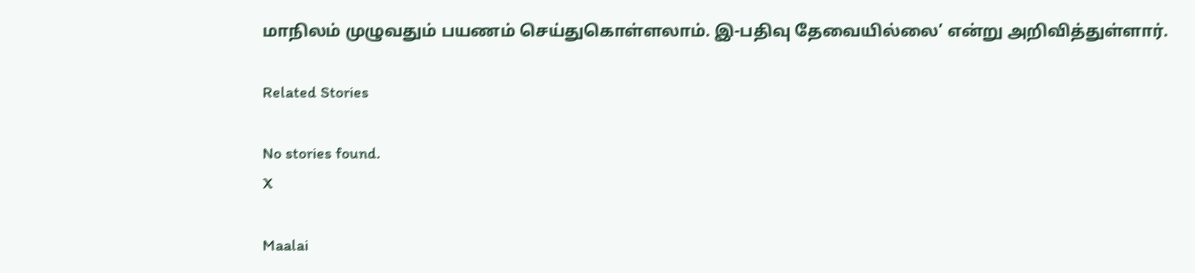மாநிலம் முழுவதும் பயணம் செய்துகொள்ளலாம். இ-பதிவு தேவையில்லை’ என்று அறிவித்துள்ளார்.

Related Stories

No stories found.
X

Maalai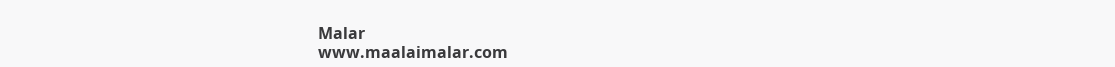Malar
www.maalaimalar.com